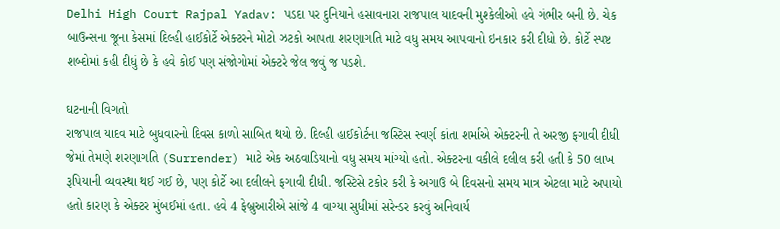Delhi High Court Rajpal Yadav: પડદા પર દુનિયાને હસાવનારા રાજપાલ યાદવની મુશ્કેલીઓ હવે ગંભીર બની છે. ચેક બાઉન્સના જૂના કેસમાં દિલ્હી હાઈકોર્ટે એક્ટરને મોટો ઝટકો આપતા શરણાગતિ માટે વધુ સમય આપવાનો ઇનકાર કરી દીધો છે. કોર્ટે સ્પષ્ટ શબ્દોમાં કહી દીધું છે કે હવે કોઈ પણ સંજોગોમાં એક્ટરે જેલ જવું જ પડશે.

ઘટનાની વિગતો
રાજપાલ યાદવ માટે બુધવારનો દિવસ કાળો સાબિત થયો છે. દિલ્હી હાઈકોર્ટના જસ્ટિસ સ્વર્ણ કાંતા શર્માએ એક્ટરની તે અરજી ફગાવી દીધી જેમાં તેમણે શરણાગતિ (Surrender) માટે એક અઠવાડિયાનો વધુ સમય માંગ્યો હતો. એક્ટરના વકીલે દલીલ કરી હતી કે 50 લાખ રૂપિયાની વ્યવસ્થા થઈ ગઈ છે, પણ કોર્ટે આ દલીલને ફગાવી દીધી. જસ્ટિસે ટકોર કરી કે અગાઉ બે દિવસનો સમય માત્ર એટલા માટે અપાયો હતો કારણ કે એક્ટર મુંબઈમાં હતા. હવે 4 ફેબ્રુઆરીએ સાંજે 4 વાગ્યા સુધીમાં સરેન્ડર કરવું અનિવાર્ય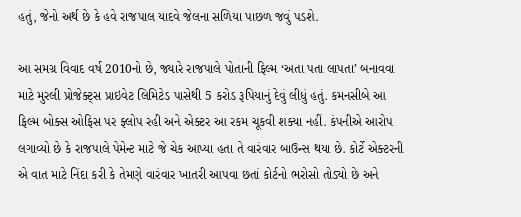હતું, જેનો અર્થ છે કે હવે રાજપાલ યાદવે જેલના સળિયા પાછળ જવું પડશે.

આ સમગ્ર વિવાદ વર્ષ 2010નો છે, જ્યારે રાજપાલે પોતાની ફિલ્મ ‘અતા પતા લાપતા’ બનાવવા માટે મુરલી પ્રોજેક્ટ્સ પ્રાઇવેટ લિમિટેડ પાસેથી 5 કરોડ રૂપિયાનું દેવું લીધું હતું. કમનસીબે આ ફિલ્મ બોક્સ ઓફિસ પર ફ્લોપ રહી અને એક્ટર આ રકમ ચૂકવી શક્યા નહીં. કંપનીએ આરોપ લગાવ્યો છે કે રાજપાલે પેમેન્ટ માટે જે ચેક આપ્યા હતા તે વારંવાર બાઉન્સ થયા છે. કોર્ટે એક્ટરની એ વાત માટે નિંદા કરી કે તેમણે વારંવાર ખાતરી આપવા છતાં કોર્ટનો ભરોસો તોડ્યો છે અને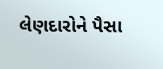લેણદારોને પૈસા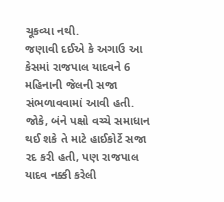ચૂકવ્યા નથી.
જણાવી દઈએ કે અગાઉ આ કેસમાં રાજપાલ યાદવને 6 મહિનાની જેલની સજા સંભળાવવામાં આવી હતી. જોકે, બંને પક્ષો વચ્ચે સમાધાન થઈ શકે તે માટે હાઈકોર્ટે સજા રદ કરી હતી, પણ રાજપાલ યાદવ નક્કી કરેલી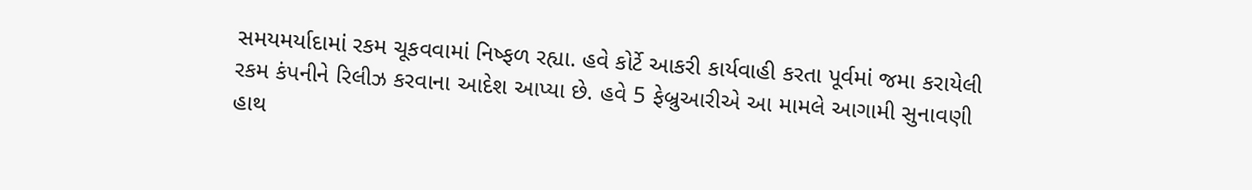સમયમર્યાદામાં રકમ ચૂકવવામાં નિષ્ફળ રહ્યા. હવે કોર્ટે આકરી કાર્યવાહી કરતા પૂર્વમાં જમા કરાયેલી રકમ કંપનીને રિલીઝ કરવાના આદેશ આપ્યા છે. હવે 5 ફેબ્રુઆરીએ આ મામલે આગામી સુનાવણી હાથ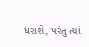ધરાશે, પરંતુ ત્યાં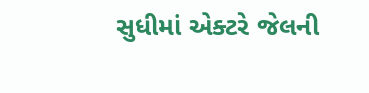સુધીમાં એક્ટરે જેલની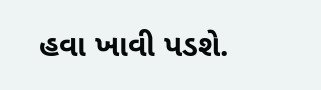હવા ખાવી પડશે.